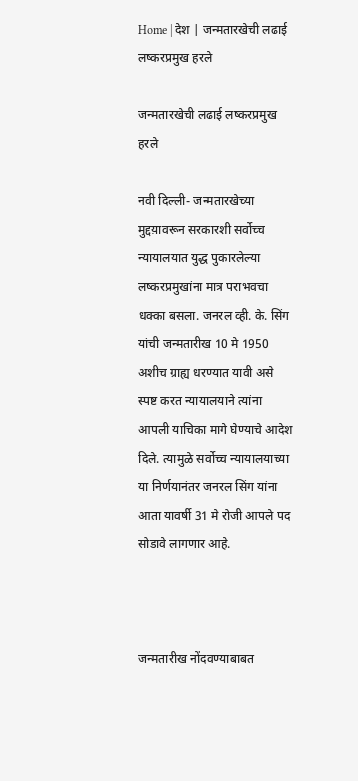Home | देश | जन्मतारखेची लढाई लष्करप्रमुख हरले

जन्मतारखेची लढाई लष्करप्रमुख हरले

नवी दिल्ली- जन्मतारखेच्या मुद्दय़ावरून सरकारशी सर्वोच्च न्यायालयात युद्ध पुकारलेल्या लष्करप्रमुखांना मात्र पराभवचा धक्का बसला. जनरल व्ही. के. सिंग यांची जन्मतारीख 10 मे 1950 अशीच ग्राह्य धरण्यात यावी असे स्पष्ट करत न्यायालयाने त्यांना आपली याचिका मागे घेण्याचे आदेश दिले. त्यामुळे सर्वोच्च न्यायालयाच्या या निर्णयानंतर जनरल सिंग यांना आता यावर्षी 31 मे रोजी आपले पद सोडावे लागणार आहे.



जन्मतारीख नोंदवण्याबाबत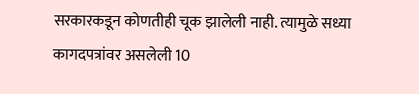सरकारकडून कोणतीही चूक झालेली नाही. त्यामुळे सध्या कागदपत्रांवर असलेली 10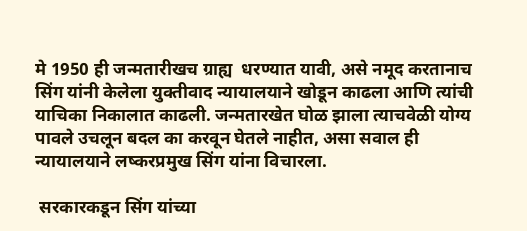मे 1950 ही जन्मतारीखच ग्राह्य  धरण्यात यावी, असे नमूद करतानाच सिंग यांनी केलेला युक्तीवाद न्यायालयाने खोडून काढला आणि त्यांची याचिका निकालात काढली. जन्मतारखेत घोळ झाला त्याचवेळी योग्य पावले उचलून बदल का करवून घेतले नाहीत, असा सवाल ही न्यायालयाने लष्करप्रमुख सिंग यांना विचारला.

 सरकारकडून सिंग यांच्या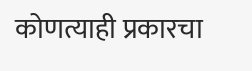कोणत्याही प्रकारचा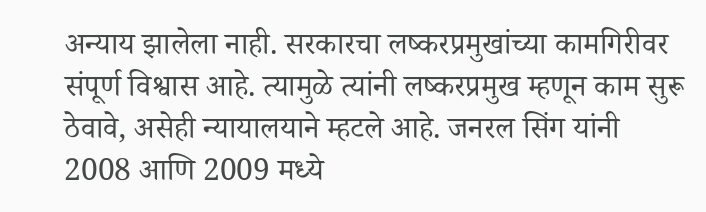अन्याय झालेला नाही. सरकारचा लष्करप्रमुखांच्या कामगिरीवर संपूर्ण विश्वास आहे. त्यामुळे त्यांनी लष्करप्रमुख म्हणून काम सुरू ठेवावे, असेही न्यायालयाने म्हटले आहे. जनरल सिंग यांनी 2008 आणि 2009 मध्ये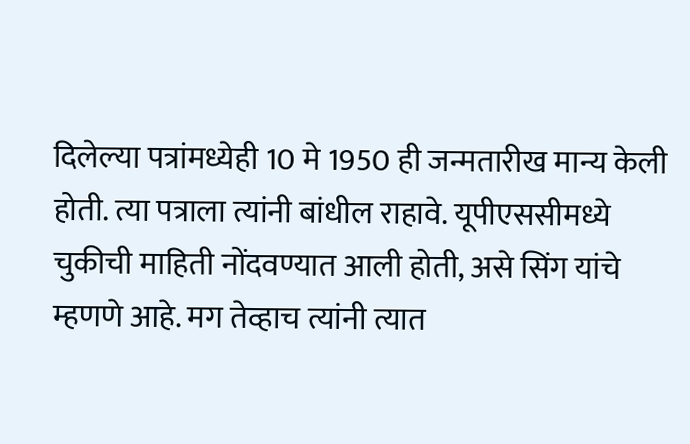दिलेल्या पत्रांमध्येही 10 मे 1950 ही जन्मतारीख मान्य केली होती. त्या पत्राला त्यांनी बांधील राहावे. यूपीएससीमध्ये चुकीची माहिती नोंदवण्यात आली होती, असे सिंग यांचे म्हणणे आहे. मग तेव्हाच त्यांनी त्यात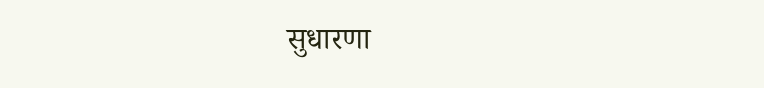सुधारणा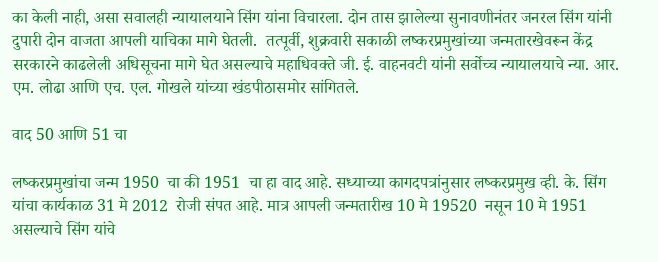का केली नाही, असा सवालही न्यायालयाने सिंग यांना विचारला. दोन तास झालेल्या सुनावणीनंतर जनरल सिंग यांनी दुपारी दोन वाजता आपली याचिका मागे घेतली.  तत्पूर्वी, शुक्रवारी सकाळी लष्करप्रमुखांच्या जन्मतारखेवरून केंद्र सरकारने काढलेली अधिसूचना मागे घेत असल्याचे महाधिवक्ते जी. ई. वाहनवटी यांनी सर्वोच्च न्यायालयाचे न्या. आर. एम. लोढा आणि एच. एल. गोखले यांच्या खंडपीठासमोर सांगितले.

वाद 50 आणि 51 चा

लष्करप्रमुखांचा जन्म 1950  चा की 1951  चा हा वाद आहे. सध्याच्या कागदपत्रांनुसार लष्करप्रमुख व्ही. के. सिंग यांचा कार्यकाळ 31 मे 2012  रोजी संपत आहे. मात्र आपली जन्मतारीख 10 मे 19520  नसून 10 मे 1951 असल्याचे सिंग यांचे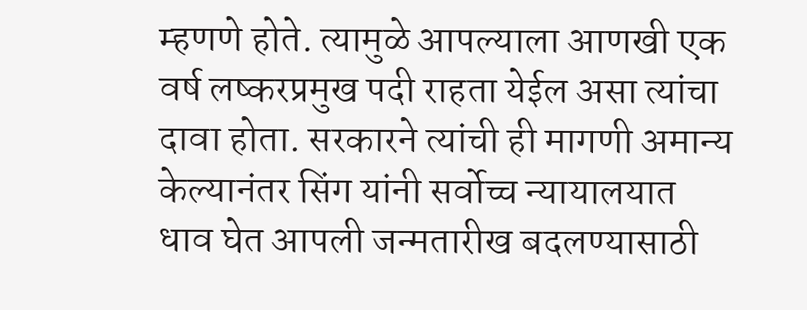म्हणणे होते. त्यामुळे आपल्याला आणखी एक वर्ष लष्करप्रमुख पदी राहता येईल असा त्यांचा दावा होता. सरकारने त्यांची ही मागणी अमान्य केल्यानंतर सिंग यांनी सर्वोच्च न्यायालयात धाव घेत आपली जन्मतारीख बदलण्यासाठी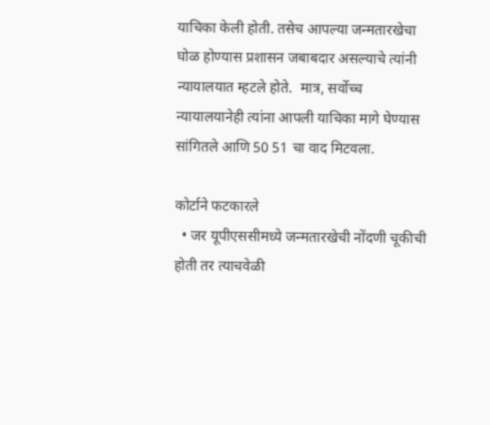याचिका केली होती. तसेच आपल्या जन्मतारखेचा घोळ होण्यास प्रशासन जबाबदार असल्याचे त्यांनी न्यायालयात म्हटले होते.  मात्र, सर्वोच्च न्यायालयानेही त्यांना आपली याचिका मागे घेण्यास सांगितले आणि 50 51 चा वाद मिटवला.

कोर्टाने फटकारले
  • जर यूपीएससीमध्ये जन्मतारखेची नोंदणी चूकीची होती तर त्याचवेळी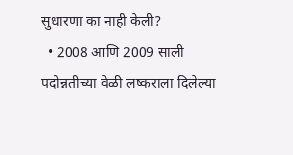सुधारणा का नाही केली?
  • 2008 आणि 2009 साली पदोन्नतीच्या वेळी लष्कराला दिलेल्या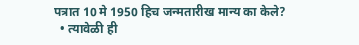पत्रात 10 मे 1950 हिच जन्मतारीख मान्य का केले?
  • त्यावेळी ही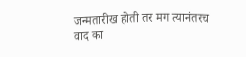जन्मतारीख होती तर मग त्यानंतरच वाद का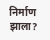निर्माण झाला?